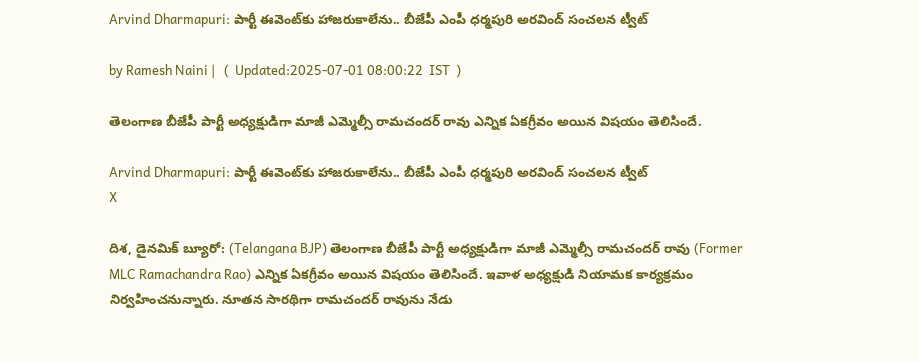Arvind Dharmapuri: పార్టీ ఈవెంట్‌కు హాజరుకాలేను.. బీజేపీ ఎంపీ ధర్మపురి అరవింద్ సంచలన ట్వీట్

by Ramesh Naini |   (  Updated:2025-07-01 08:00:22  IST  )

తెలంగాణ బీజేపీ పార్టీ అధ్యక్షుడిగా మాజీ ఎమ్మెల్సీ రామచందర్ రావు‌ ఎన్నిక ఏకగ్రీవం అయిన విషయం తెలిసిందే.

Arvind Dharmapuri: పార్టీ ఈవెంట్‌కు హాజరుకాలేను.. బీజేపీ ఎంపీ ధర్మపురి అరవింద్ సంచలన ట్వీట్
X

దిశ, డైనమిక్ బ్యూరో: (Telangana BJP) తెలంగాణ బీజేపీ పార్టీ అధ్యక్షుడిగా మాజీ ఎమ్మెల్సీ రామచందర్ రావు‌ (Former MLC Ramachandra Rao) ఎన్నిక ఏకగ్రీవం అయిన విషయం తెలిసిందే. ఇవాళ అధ్యక్షుడి నియామక కార్యక్రమం నిర్వహించనున్నారు. నూతన సారథిగా రామచందర్ రావును నేడు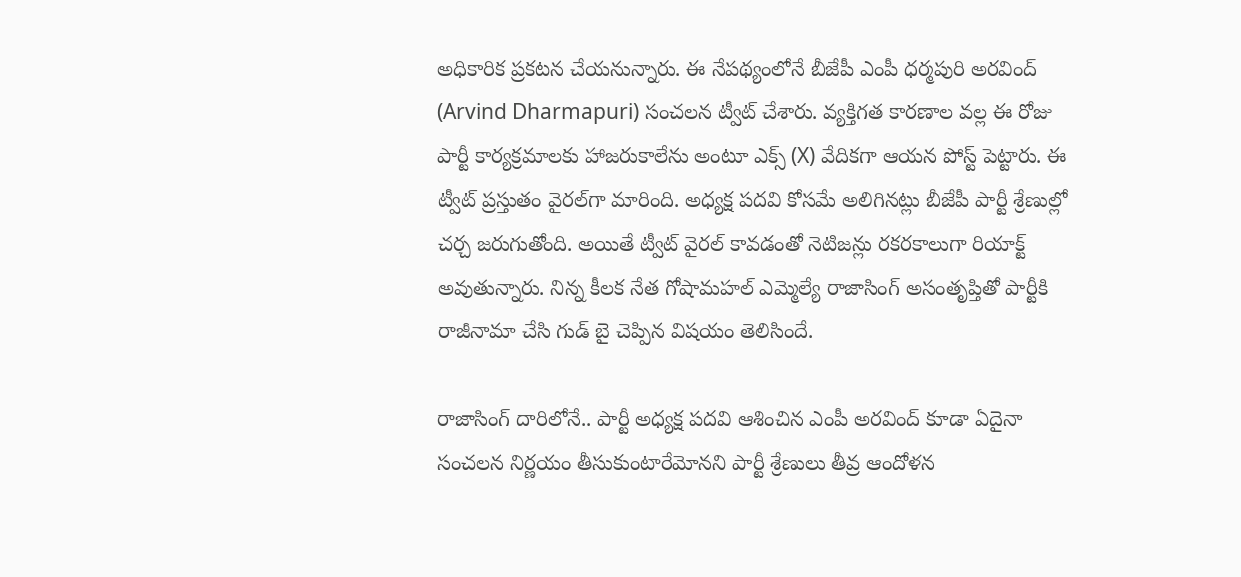అధికారిక ప్రకటన చేయనున్నారు. ఈ నేపథ్యంలోనే బీజేపీ ఎంపీ ధర్మపురి అరవింద్ (Arvind Dharmapuri) సంచలన ట్వీట్ చేశారు. వ్యక్తిగత కారణాల వల్ల ఈ రోజు పార్టీ కార్యక్రమాలకు హాజరుకాలేను అంటూ ఎక్స్ (X) వేదికగా ఆయన పోస్ట్ పెట్టారు. ఈ ట్వీట్ ప్రస్తుతం వైరల్‌గా మారింది. అధ్యక్ష పదవి కోసమే అలిగినట్లు బీజేపీ పార్టీ శ్రేణుల్లో చర్చ జరుగుతోంది. అయితే ట్వీట్ వైరల్ కావడంతో నెటిజన్లు రకరకాలుగా రియాక్ట్ అవుతున్నారు. నిన్న కీలక నేత గోషామహల్ ఎమ్మెల్యే రాజాసింగ్ అసంతృప్తితో పార్టీకి రాజీనామా చేసి గుడ్ బై చెప్పిన విషయం తెలిసిందే.

రాజాసింగ్ దారిలోనే.. పార్టీ అధ్యక్ష పదవి ఆశించిన ఎంపీ అరవింద్ కూడా ఏదైనా సంచలన నిర్ణయం తీసుకుంటారేమోనని పార్టీ శ్రేణులు తీవ్ర ఆందోళన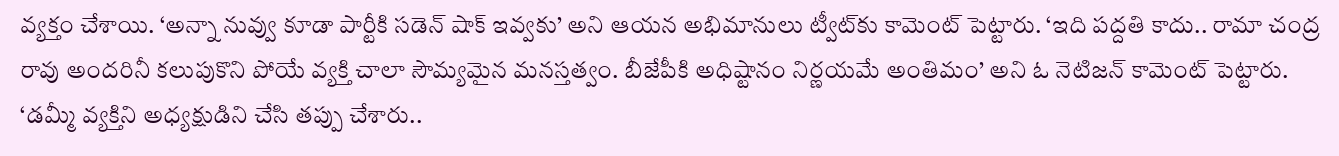వ్యక్తం చేశాయి. ‘అన్నా నువ్వు కూడా పార్టీకి సడెన్ షాక్ ఇవ్వకు’ అని ఆయన అభిమానులు ట్వీట్‌కు కామెంట్ పెట్టారు. ‘ఇది పద్దతి కాదు.. రామా చంద్ర రావు అందరినీ కలుపుకొని పోయే వ్యక్తి చాలా సౌమ్యమైన మనస్తత్వం. బీజేపీకి అధిష్టానం నిర్ణయమే అంతిమం’ అని ఓ నెటిజన్ కామెంట్ పెట్టారు. ‘డమ్మీ వ్యక్తిని అధ్యక్షుడిని చేసి తప్పు చేశారు..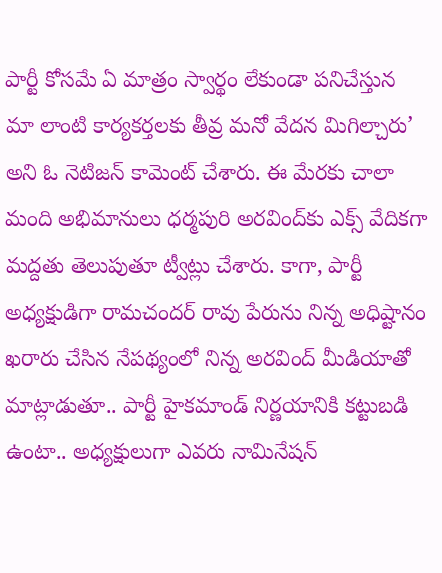పార్టీ కోసమే ఏ మాత్రం స్వార్థం లేకుండా పనిచేస్తున మా లాంటి కార్యకర్తలకు తీవ్ర మనో వేదన మిగిల్చారు’ అని ఓ నెటిజన్ కామెంట్ చేశారు. ఈ మేరకు చాలా మంది అభిమానులు ధర్మపురి అరవింద్‌కు ఎక్స్ వేదికగా మద్దతు తెలుపుతూ ట్వీట్లు చేశారు. కాగా, పార్టీ అధ్యక్షుడిగా రామచందర్ రావు‌ పేరును నిన్న అధిష్టానం ఖరారు చేసిన నేపథ్యంలో నిన్న అరవింద్ మీడియాతో మాట్లాడుతూ.. పార్టీ హైకమాండ్ నిర్ణయానికి కట్టుబడి ఉంటా.. అధ్యక్షులుగా ఎవరు నామినేషన్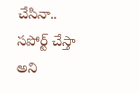చేసినా.. సపోర్ట్ చేస్తా అని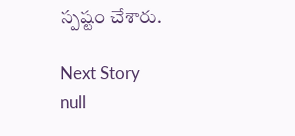స్పష్టం చేశారు.

Next Story
null